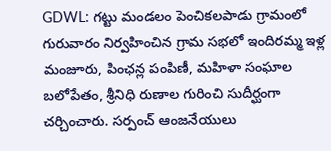GDWL: గట్టు మండలం పెంచికలపాడు గ్రామంలో గురువారం నిర్వహించిన గ్రామ సభలో ఇందిరమ్మ ఇళ్ల మంజూరు, పింఛన్ల పంపిణీ, మహిళా సంఘాల బలోపేతం, శ్రీనిధి రుణాల గురించి సుదీర్ఘంగా చర్చించారు. సర్పంచ్ ఆంజనేయులు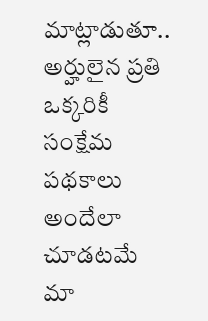మాట్లాడుతూ.. అర్హులైన ప్రతి ఒక్కరికీ సంక్షేమ పథకాలు అందేలా చూడటమే మా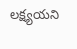లక్ష్యయని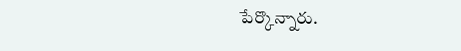పేర్కొన్నారు.